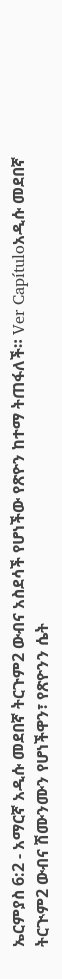ኤርምያስ 6:2 - አማርኛ አዲሱ መደበኛ ትርጉም2 ውብና አስደሳች የሆነችው የጽዮን ከተማ ትጠፋለች። Ver Capítuloአዲሱ መደበኛ ትርጒም2 ውብና ሽሙንሙን የሆነችዋን፣ የጽዮንን ሴት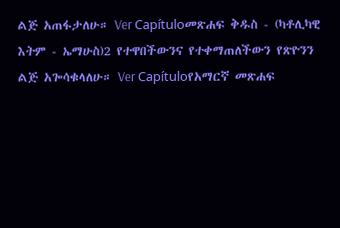ልጅ አጠፋታለሁ። Ver Capítuloመጽሐፍ ቅዱስ - (ካቶሊካዊ እትም - ኤማሁስ)2 የተዋበችውንና የተቀማጠለችውን የጽዮንን ልጅ አጐሳቁላለሁ። Ver Capítuloየአማርኛ መጽሐፍ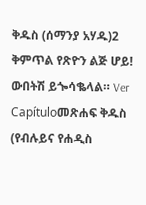ቅዱስ (ሰማንያ አሃዱ)2 ቅምጥል የጽዮን ልጅ ሆይ! ውበትሽ ይጐሳቈላል። Ver Capítuloመጽሐፍ ቅዱስ (የብሉይና የሐዲስ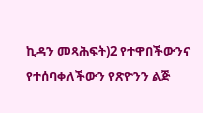ኪዳን መጻሕፍት)2 የተዋበችውንና የተሰባቀለችውን የጽዮንን ልጅ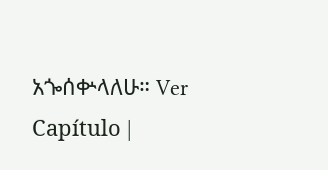አጐሰቍላለሁ። Ver Capítulo |